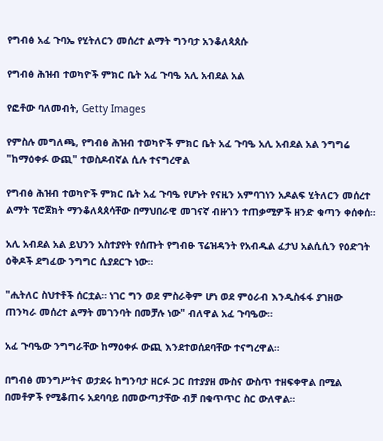የግብፅ አፈ ጉባኤ የሂትለርን መሰረተ ልማት ግንባታ አንቆለጳጰሱ

የግብፅ ሕዝብ ተወካዮች ምክር ቤት አፈ ጉባዔ አሊ አብደል አል

የፎቶው ባለመብት, Getty Images

የምስሉ መግለጫ, የግብፅ ሕዝብ ተወካዮች ምክር ቤት አፈ ጉባዔ አሊ አብደል አል ንግግሬ "ከማዕቀፉ ውጪ" ተወስዶብኛል ሲሉ ተናግረዋል

የግብፅ ሕዝብ ተወካዮች ምክር ቤት አፈ ጉባዔ የሆኑት የናዚን አምባገነን አዶልፍ ሂትለርን መሰረተ ልማት ፕሮጀክት ማንቆለጳጰሳቸው በማህበራዊ መገናኛ ብዙኀን ተጠቃሚዎች ዘንድ ቁጣን ቀሰቀሰ።

አሊ አብደል አል ይህንን አስተያየት የሰጡት የግብፁ ፕሬዝዳንት የአብዱል ፈታህ አልሲሲን የዕድገት ዕቅዶች ደግፈው ንግግር ሲያደርጉ ነው።

"ሒትለር ስህተቶች ሰርቷል። ነገር ግን ወደ ምስራቅም ሆነ ወደ ምዕራብ እንዲስፋፋ ያገዘው ጠንካራ መሰረተ ልማት መገንባት በመቻሉ ነው" ብለዋል አፈ ጉባዔው።

አፈ ጉባዔው ንግግራቸው ከማዕቀፉ ውጪ እንደተወሰደባቸው ተናግረዋል።

በግብፅ መንግሥትና ወታደሩ ከግንባታ ዘርፉ ጋር በተያያዘ ሙስና ውስጥ ተዘፍቀዋል በሚል በመቶዎች የሚቆጠሩ አደባባይ በመውጣታቸው ብቻ በቁጥጥር ስር ውለዋል።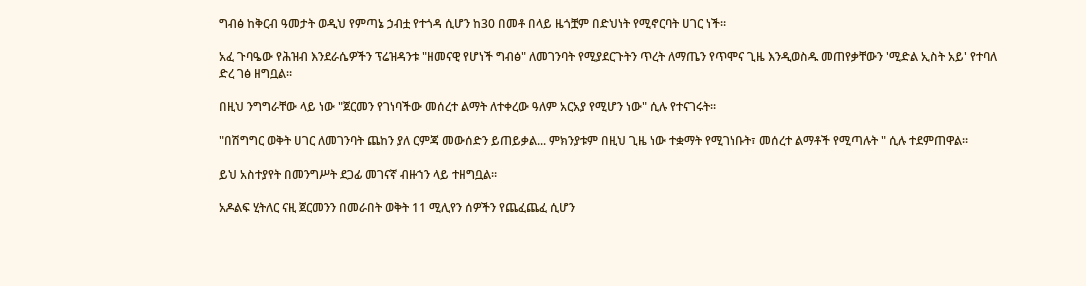ግብፅ ከቅርብ ዓመታት ወዲህ የምጣኔ ኃብቷ የተጎዳ ሲሆን ከ30 በመቶ በላይ ዜጎቿም በድህነት የሚኖርባት ሀገር ነች።

አፈ ጉባዔው የሕዝብ እንደራሴዎችን ፕሬዝዳንቱ "ዘመናዊ የሆነች ግብፅ" ለመገንባት የሚያደርጉትን ጥረት ለማጤን የጥሞና ጊዜ እንዲወስዱ መጠየቃቸውን 'ሚድል ኢስት አይ' የተባለ ድረ ገፅ ዘግቧል።

በዚህ ንግግራቸው ላይ ነው "ጀርመን የገነባችው መሰረተ ልማት ለተቀረው ዓለም አርአያ የሚሆን ነው" ሲሉ የተናገሩት።

"በሽግግር ወቅት ሀገር ለመገንባት ጨከን ያለ ርምጃ መውሰድን ይጠይቃል... ምክንያቱም በዚህ ጊዜ ነው ተቋማት የሚገነቡት፣ መሰረተ ልማቶች የሚጣሉት " ሲሉ ተደምጠዋል።

ይህ አስተያየት በመንግሥት ደጋፊ መገናኛ ብዙኀን ላይ ተዘግቧል።

አዶልፍ ሂትለር ናዚ ጀርመንን በመራበት ወቅት 11 ሚሊየን ሰዎችን የጨፈጨፈ ሲሆን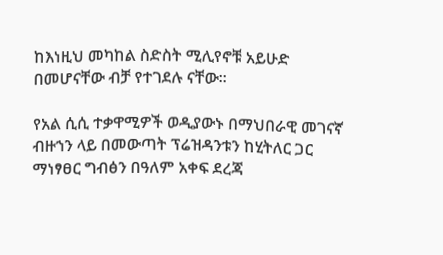ከእነዚህ መካከል ስድስት ሚሊየኖቹ አይሁድ በመሆናቸው ብቻ የተገደሉ ናቸው።

የአል ሲሲ ተቃዋሚዎች ወዲያውኑ በማህበራዊ መገናኛ ብዙኀን ላይ በመውጣት ፕሬዝዳንቱን ከሂትለር ጋር ማነፃፀር ግብፅን በዓለም አቀፍ ደረጃ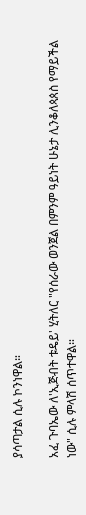ያሳጣታል ሲሉ ኮንነዋል።

አፈ ጉባኤው ለ'ኢጅብት ቱዴይ' ሂትለር "የሰራው ወንጀል በምንም ዓይነት ሁኔታ ሊንቆለጳጰስ የማይችል ነው" ሲሉ ምላሽ ሰጥተዋል።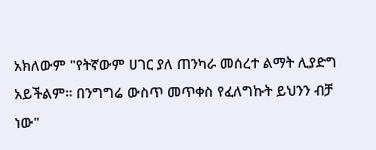አክለውም "የትኛውም ሀገር ያለ ጠንካራ መሰረተ ልማት ሊያድግ አይችልም። በንግግሬ ውስጥ መጥቀስ የፈለግኩት ይህንን ብቻ ነው"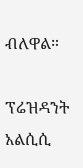ብለዋል።

ፕሬዝዳንት አልሲሲ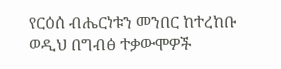የርዕሰ ብሔርነቱን መንበር ከተረከቡ ወዲህ በግብፅ ተቃውሞዎች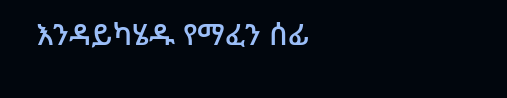እንዳይካሄዱ የማፈን ሰፊ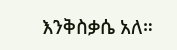እንቅስቃሴ አለ።